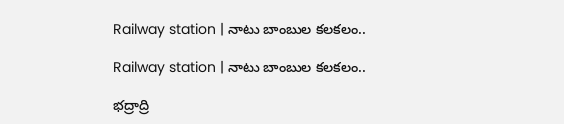Railway station | నాటు బాంబుల కలకలం..

Railway station | నాటు బాంబుల కలకలం..

భద్రాద్రి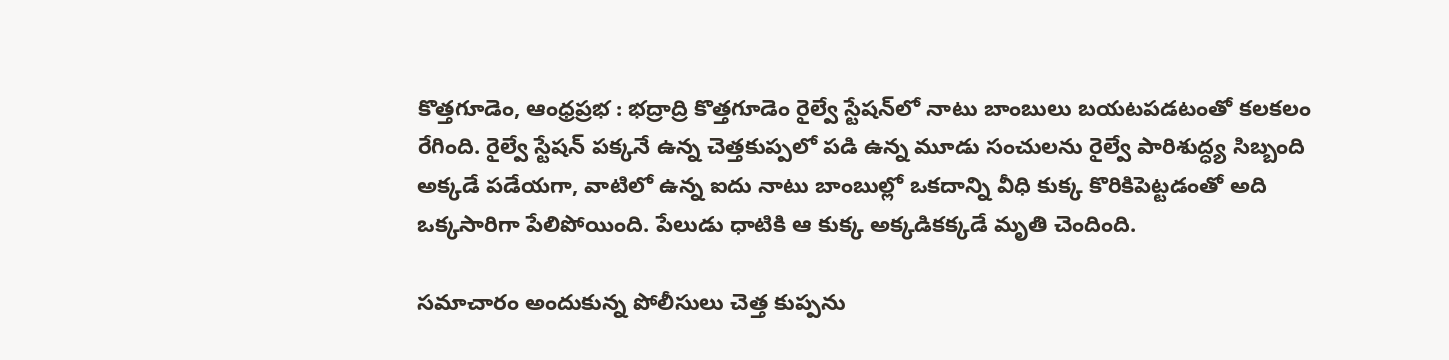కొత్తగూడెం, ఆంధ్రప్రభ : భద్రాద్రి కొత్తగూడెం రైల్వే స్టేషన్‌లో నాటు బాంబులు బయటపడటంతో కలకలం రేగింది. రైల్వే స్టేషన్ పక్కనే ఉన్న చెత్తకుప్పలో పడి ఉన్న మూడు సంచులను రైల్వే పారిశుద్ధ్య సిబ్బంది అక్కడే పడేయగా, వాటిలో ఉన్న ఐదు నాటు బాంబుల్లో ఒకదాన్ని వీధి కుక్క కొరికిపెట్టడంతో అది ఒక్కసారిగా పేలిపోయింది. పేలుడు ధాటికి ఆ కుక్క అక్కడికక్కడే మృతి చెందింది.

సమాచారం అందుకున్న పోలీసులు చెత్త కుప్పను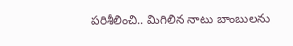పరిశీలించి.. మిగిలిన నాటు బాంబులను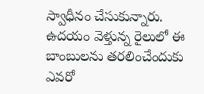స్వాధీనం చేసుకున్నారు. ఉదయం వెళ్తున్న రైలులో ఈ బాంబులను తరలించేందుకు ఎవరో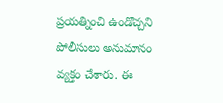ప్రయత్నించి ఉండొచ్చని పోలీసులు అనుమానం వ్యక్తం చేశారు. ఈ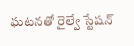ఘటనతో రైల్వే స్టేషన్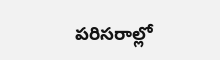పరిసరాల్లో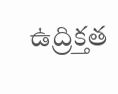ఉద్రిక్తత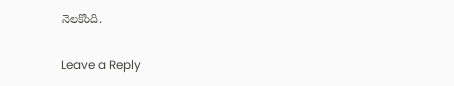నెలకొంది.

Leave a Reply